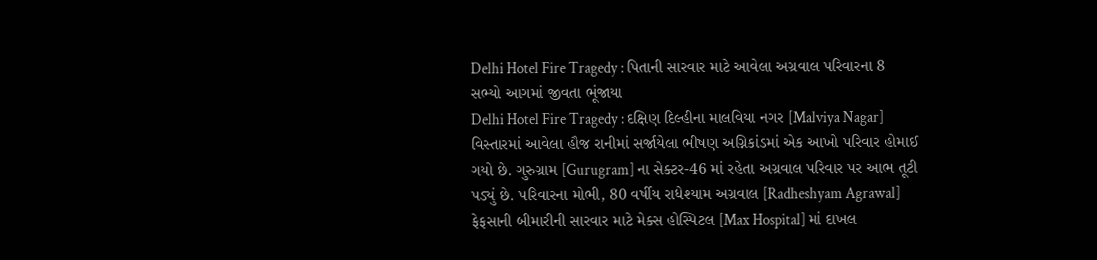Delhi Hotel Fire Tragedy : પિતાની સારવાર માટે આવેલા અગ્રવાલ પરિવારના 8 સભ્યો આગમાં જીવતા ભૂંજાયા
Delhi Hotel Fire Tragedy : દક્ષિણ દિલ્હીના માલવિયા નગર [Malviya Nagar] વિસ્તારમાં આવેલા હૌજ રાનીમાં સર્જાયેલા ભીષણ અગ્નિકાંડમાં એક આખો પરિવાર હોમાઈ ગયો છે. ગુરુગ્રામ [Gurugram] ના સેક્ટર-46 માં રહેતા અગ્રવાલ પરિવાર પર આભ તૂટી પડ્યું છે. પરિવારના મોભી, 80 વર્ષીય રાધેશ્યામ અગ્રવાલ [Radheshyam Agrawal] ફેફસાની બીમારીની સારવાર માટે મેક્સ હોસ્પિટલ [Max Hospital] માં દાખલ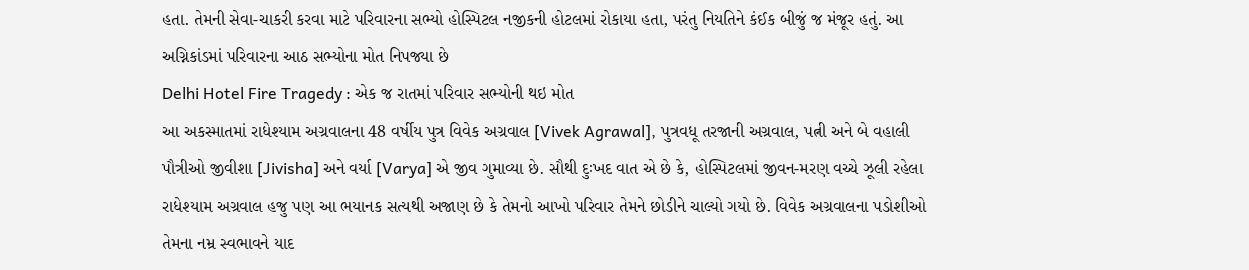હતા. તેમની સેવા-ચાકરી કરવા માટે પરિવારના સભ્યો હોસ્પિટલ નજીકની હોટલમાં રોકાયા હતા, પરંતુ નિયતિને કંઈક બીજું જ મંજૂર હતું. આ અગ્નિકાંડમાં પરિવારના આઠ સભ્યોના મોત નિપજ્યા છે
Delhi Hotel Fire Tragedy : એક જ રાતમાં પરિવાર સભ્યોની થઇ મોત
આ અકસ્માતમાં રાધેશ્યામ અગ્રવાલના 48 વર્ષીય પુત્ર વિવેક અગ્રવાલ [Vivek Agrawal], પુત્રવધૂ તરજાની અગ્રવાલ, પત્ની અને બે વહાલી પૌત્રીઓ જીવીશા [Jivisha] અને વર્યા [Varya] એ જીવ ગુમાવ્યા છે. સૌથી દુઃખદ વાત એ છે કે, હોસ્પિટલમાં જીવન-મરણ વચ્ચે ઝૂલી રહેલા રાધેશ્યામ અગ્રવાલ હજુ પણ આ ભયાનક સત્યથી અજાણ છે કે તેમનો આખો પરિવાર તેમને છોડીને ચાલ્યો ગયો છે. વિવેક અગ્રવાલના પડોશીઓ તેમના નમ્ર સ્વભાવને યાદ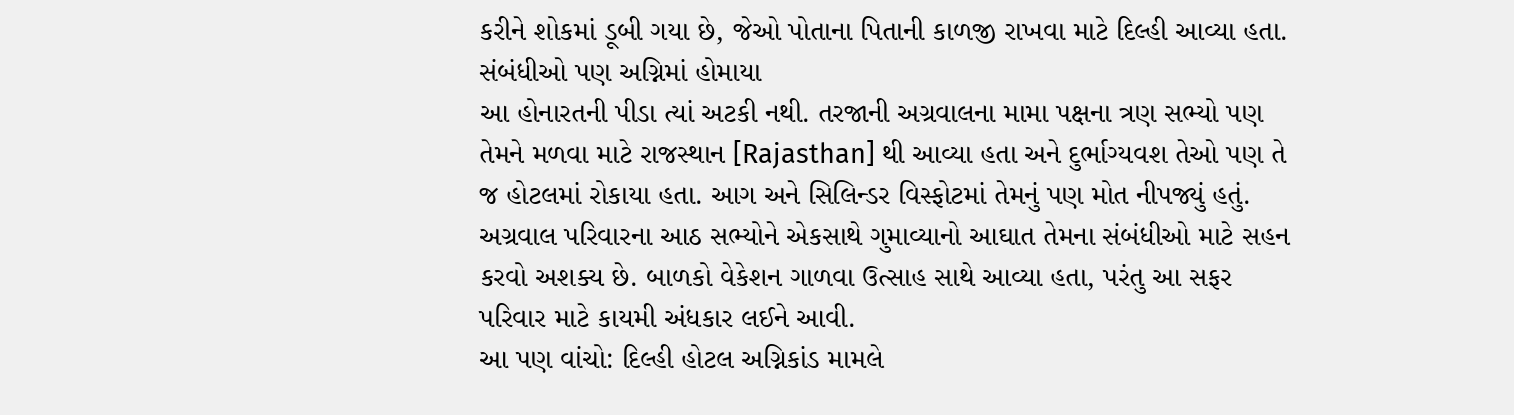કરીને શોકમાં ડૂબી ગયા છે, જેઓ પોતાના પિતાની કાળજી રાખવા માટે દિલ્હી આવ્યા હતા.
સંબંધીઓ પણ અગ્નિમાં હોમાયા
આ હોનારતની પીડા ત્યાં અટકી નથી. તરજાની અગ્રવાલના મામા પક્ષના ત્રણ સભ્યો પણ તેમને મળવા માટે રાજસ્થાન [Rajasthan] થી આવ્યા હતા અને દુર્ભાગ્યવશ તેઓ પણ તે જ હોટલમાં રોકાયા હતા. આગ અને સિલિન્ડર વિસ્ફોટમાં તેમનું પણ મોત નીપજ્યું હતું. અગ્રવાલ પરિવારના આઠ સભ્યોને એકસાથે ગુમાવ્યાનો આઘાત તેમના સંબંધીઓ માટે સહન કરવો અશક્ય છે. બાળકો વેકેશન ગાળવા ઉત્સાહ સાથે આવ્યા હતા, પરંતુ આ સફર પરિવાર માટે કાયમી અંધકાર લઈને આવી.
આ પણ વાંચો: દિલ્હી હોટલ અગ્નિકાંડ મામલે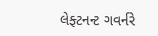લેફ્ટનન્ટ ગવર્નરે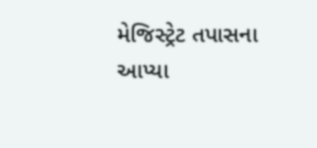મેજિસ્ટ્રેટ તપાસના આપ્યા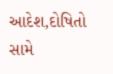આદેશ,દોષિતો સામે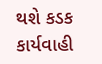થશે કડક કાર્યવાહી